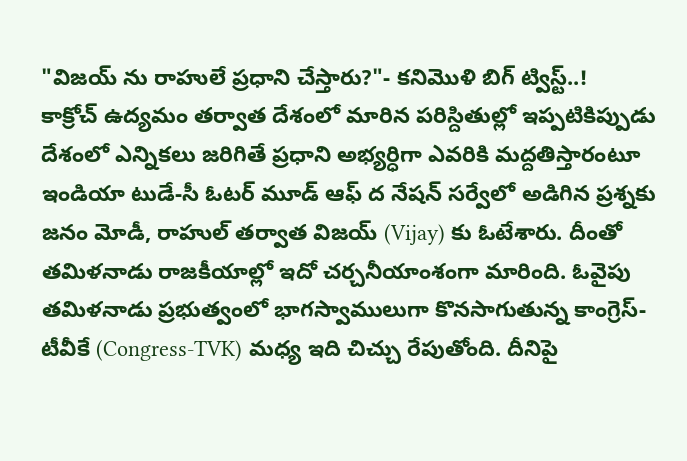"విజయ్ ను రాహులే ప్రధాని చేస్తారు?"- కనిమొళి బిగ్ ట్విస్ట్..!
కాక్రోచ్ ఉద్యమం తర్వాత దేశంలో మారిన పరిస్దితుల్లో ఇప్పటికిప్పుడు దేశంలో ఎన్నికలు జరిగితే ప్రధాని అభ్యర్ధిగా ఎవరికి మద్దతిస్తారంటూ ఇండియా టుడే-సీ ఓటర్ మూడ్ ఆఫ్ ద నేషన్ సర్వేలో అడిగిన ప్రశ్నకు జనం మోడీ, రాహుల్ తర్వాత విజయ్ (Vijay) కు ఓటేశారు. దీంతో తమిళనాడు రాజకీయాల్లో ఇదో చర్చనీయాంశంగా మారింది. ఓవైపు తమిళనాడు ప్రభుత్వంలో భాగస్వాములుగా కొనసాగుతున్న కాంగ్రెస్-టీవీకే (Congress-TVK) మధ్య ఇది చిచ్చు రేపుతోంది. దీనిపై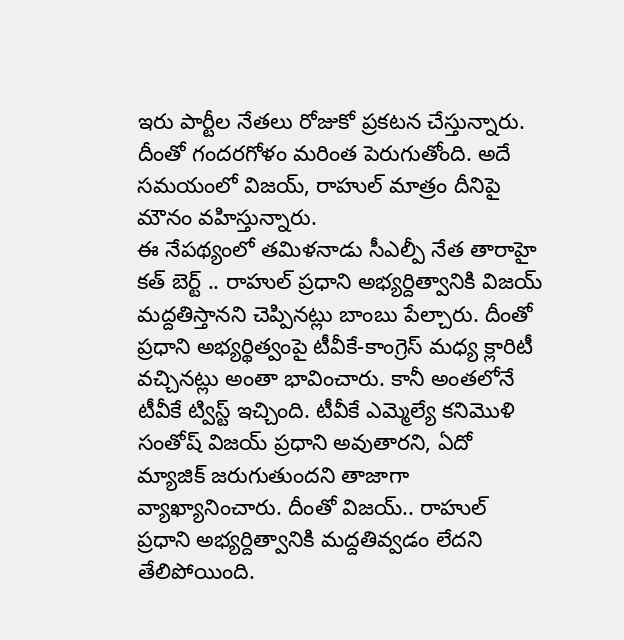ఇరు పార్టీల నేతలు రోజుకో ప్రకటన చేస్తున్నారు. దీంతో గందరగోళం మరింత పెరుగుతోంది. అదే సమయంలో విజయ్, రాహుల్ మాత్రం దీనిపై మౌనం వహిస్తున్నారు.
ఈ నేపథ్యంలో తమిళనాడు సీఎల్పీ నేత తారాహై కత్ బెర్ట్ .. రాహుల్ ప్రధాని అభ్యర్దిత్వానికి విజయ్ మద్దతిస్తానని చెప్పినట్లు బాంబు పేల్చారు. దీంతో ప్రధాని అభ్యర్థిత్వంపై టీవీకే-కాంగ్రెస్ మధ్య క్లారిటీ వచ్చినట్లు అంతా భావించారు. కానీ అంతలోనే టీవీకే ట్విస్ట్ ఇచ్చింది. టీవీకే ఎమ్మెల్యే కనిమొళి సంతోష్ విజయ్ ప్రధాని అవుతారని, ఏదో మ్యాజిక్ జరుగుతుందని తాజాగా వ్యాఖ్యానించారు. దీంతో విజయ్.. రాహుల్ ప్రధాని అభ్యర్దిత్వానికి మద్దతివ్వడం లేదని తేలిపోయింది.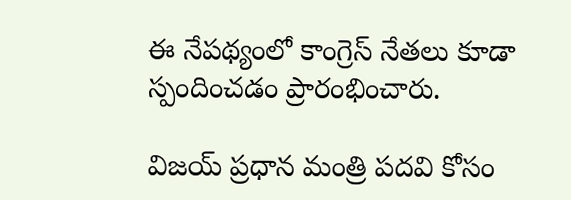ఈ నేపథ్యంలో కాంగ్రెస్ నేతలు కూడా స్పందించడం ప్రారంభించారు.

విజయ్ ప్రధాన మంత్రి పదవి కోసం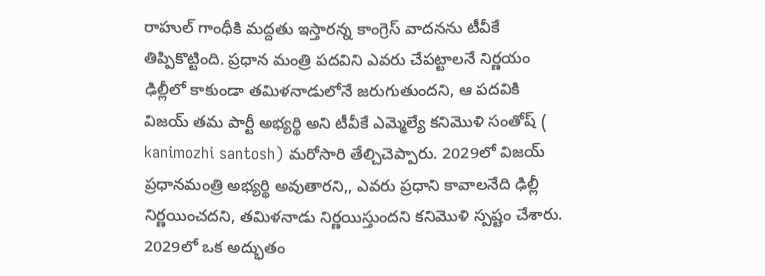రాహుల్ గాంధీకి మద్దతు ఇస్తారన్న కాంగ్రెస్ వాదనను టీవీకే తిప్పికొట్టింది. ప్రధాన మంత్రి పదవిని ఎవరు చేపట్టాలనే నిర్ణయం ఢిల్లీలో కాకుండా తమిళనాడులోనే జరుగుతుందని, ఆ పదవికి విజయ్ తమ పార్టీ అభ్యర్థి అని టీవీకే ఎమ్మెల్యే కనిమొళి సంతోష్ ( kanimozhi santosh) మరోసారి తేల్చిచెప్పారు. 2029లో విజయ్ ప్రధానమంత్రి అభ్యర్థి అవుతారని,, ఎవరు ప్రధాని కావాలనేది ఢిల్లీ నిర్ణయించదని, తమిళనాడు నిర్ణయిస్తుందని కనిమొళి స్పష్టం చేశారు. 2029లో ఒక అద్భుతం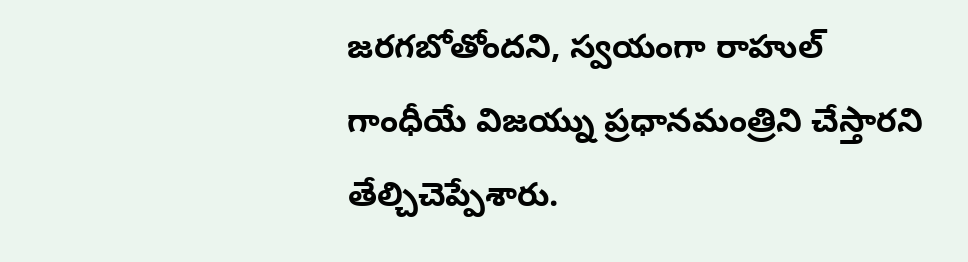జరగబోతోందని, స్వయంగా రాహుల్ గాంధీయే విజయ్ను ప్రధానమంత్రిని చేస్తారని తేల్చిచెప్పేశారు.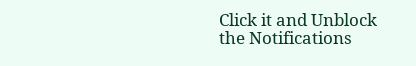Click it and Unblock the Notifications